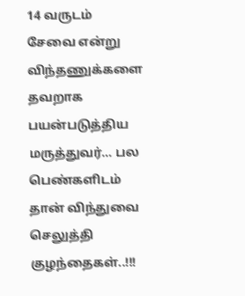14 வருடம் சேவை என்று விந்தணுக்களை தவறாக பயன்படுத்திய மருத்துவர்… பல பெண்களிடம் தான் விந்துவை செலுத்தி குழந்தைகள்..!!!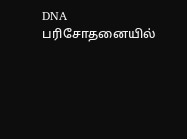DNA பரிசோதனையில்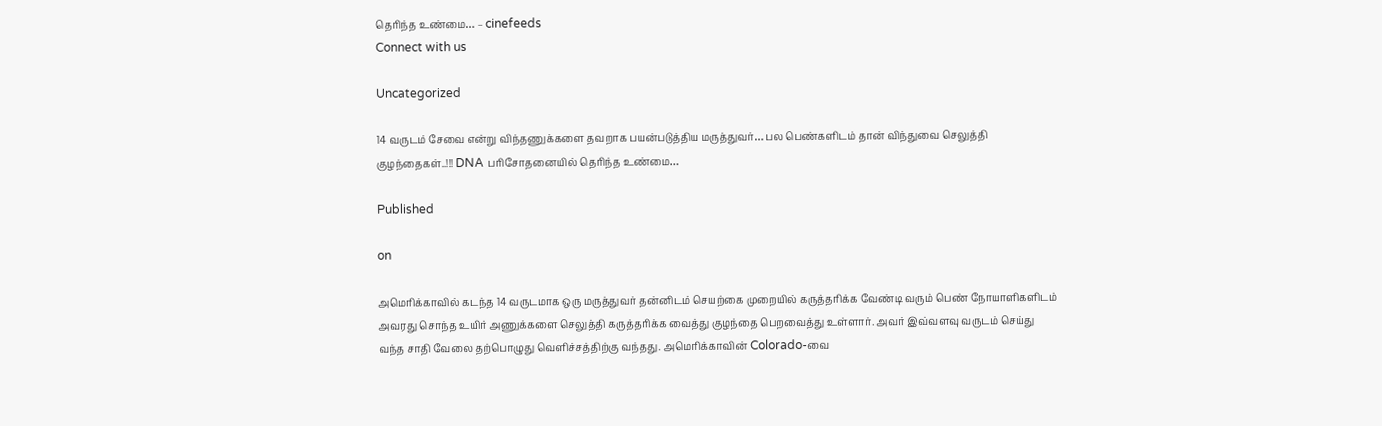தெரிந்த உண்மை… – cinefeeds
Connect with us

Uncategorized

14 வருடம் சேவை என்று விந்தணுக்களை தவறாக பயன்படுத்திய மருத்துவர்… பல பெண்களிடம் தான் விந்துவை செலுத்தி குழந்தைகள்..!!! DNA பரிசோதனையில் தெரிந்த உண்மை…

Published

on

அமெரிக்காவில் கடந்த 14 வருடமாக ஒரு மருத்துவர் தன்னிடம் செயற்கை முறையில் கருத்தரிக்க வேண்டி வரும் பெண் நோயாளிகளிடம் அவரது சொந்த உயிர் அணுக்களை செலுத்தி கருத்தரிக்க வைத்து குழந்தை பெறவைத்து உள்ளார். அவர் இவ்வளவு வருடம் செய்து வந்த சாதி வேலை தற்பொழுது வெளிச்சத்திற்கு வந்தது. அமெரிக்காவின் Colorado-வை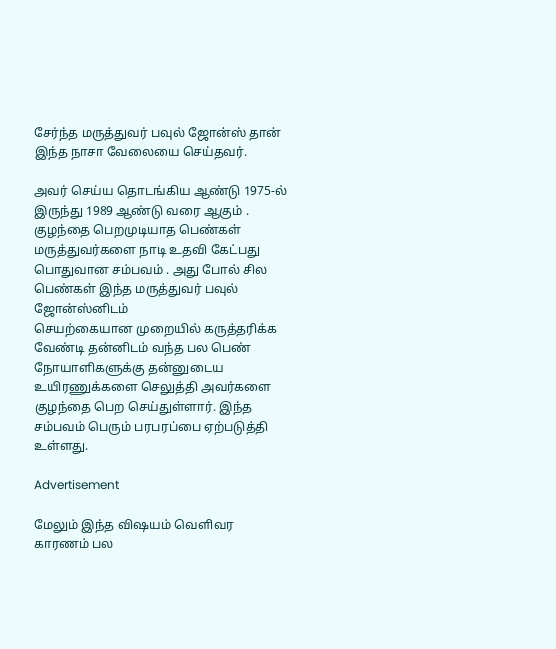சேர்ந்த மருத்துவர் பவுல் ஜோன்ஸ் தான் இந்த நாசா வேலையை செய்தவர்.

அவர் செய்ய தொடங்கிய ஆண்டு 1975-ல் இருந்து 1989 ஆண்டு வரை ஆகும் . குழந்தை பெறமுடியாத பெண்கள் மருத்துவர்களை நாடி உதவி கேட்பது பொதுவான சம்பவம் . அது போல் சில பெண்கள் இந்த மருத்துவர் பவுல் ஜோன்ஸ்னிடம்
செயற்கையான முறையில் கருத்தரிக்க வேண்டி தன்னிடம் வந்த பல பெண் நோயாளிகளுக்கு தன்னுடைய உயிரணுக்களை செலுத்தி அவர்களை குழந்தை பெற செய்துள்ளார். இந்த சம்பவம் பெரும் பரபரப்பை ஏற்படுத்தி உள்ளது.

Advertisement

மேலும் இந்த விஷயம் வெளிவர காரணம் பல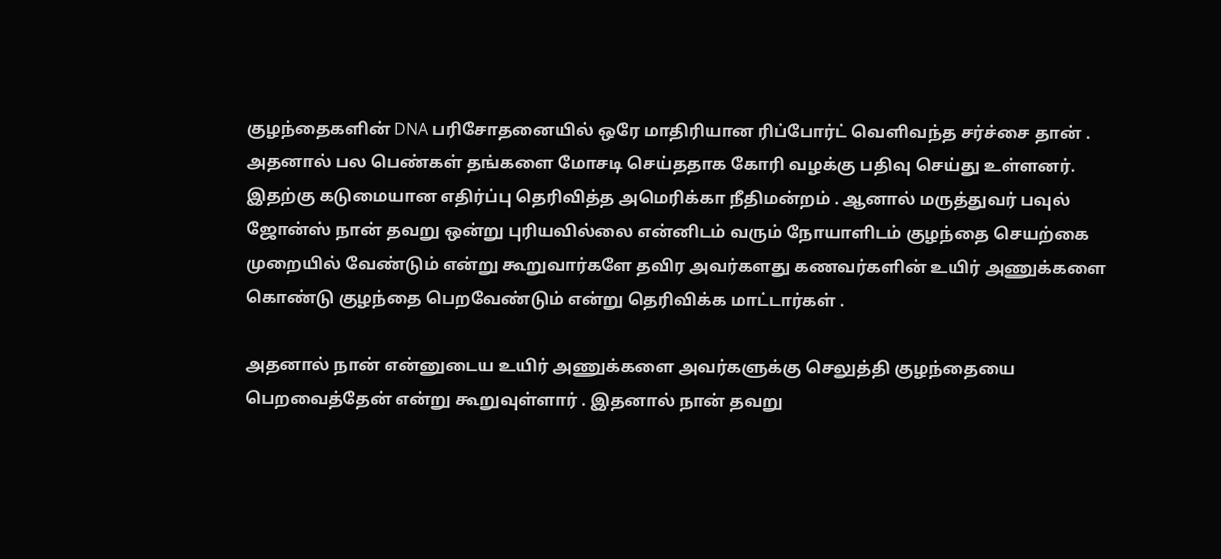குழந்தைகளின் DNA பரிசோதனையில் ஒரே மாதிரியான ரிப்போர்ட் வெளிவந்த சர்ச்சை தான் . அதனால் பல பெண்கள் தங்களை மோசடி செய்ததாக கோரி வழக்கு பதிவு செய்து உள்ளனர். இதற்கு கடுமையான எதிர்ப்பு தெரிவித்த அமெரிக்கா நீதிமன்றம் . ஆனால் மருத்துவர் பவுல் ஜோன்ஸ் நான் தவறு ஒன்று புரியவில்லை என்னிடம் வரும் நோயாளிடம் குழந்தை செயற்கை முறையில் வேண்டும் என்று கூறுவார்களே தவிர அவர்களது கணவர்களின் உயிர் அணுக்களை கொண்டு குழந்தை பெறவேண்டும் என்று தெரிவிக்க மாட்டார்கள் .

அதனால் நான் என்னுடைய உயிர் அணுக்களை அவர்களுக்கு செலுத்தி குழந்தையை பெறவைத்தேன் என்று கூறுவுள்ளார் . இதனால் நான் தவறு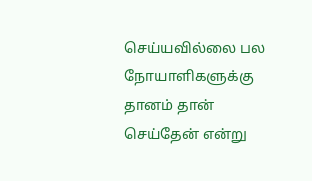செய்யவில்லை பல நோயாளிகளுக்கு தானம் தான் செய்தேன் என்று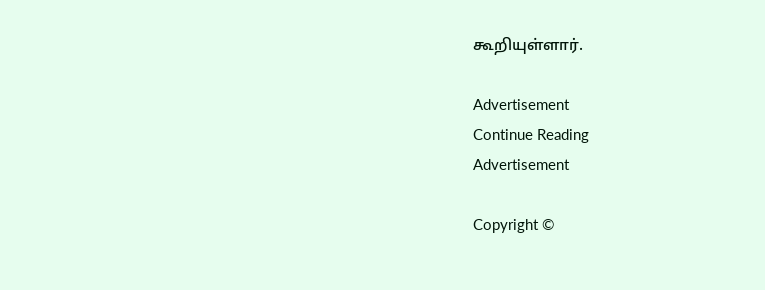கூறியுள்ளார்.

Advertisement
Continue Reading
Advertisement

Copyright ©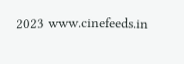2023 www.cinefeeds.in